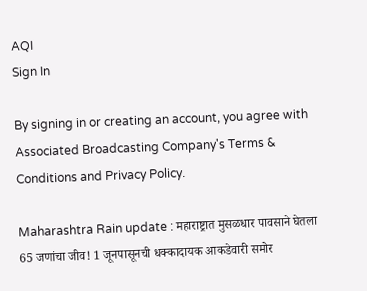AQI
Sign In

By signing in or creating an account, you agree with Associated Broadcasting Company's Terms & Conditions and Privacy Policy.

Maharashtra Rain update : महाराष्ट्रात मुसळधार पावसाने घेतला 65 जणांचा जीव! 1 जूनपासूनची धक्कादायक आकडेवारी समोर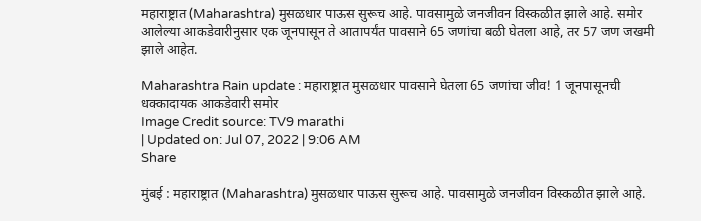महाराष्ट्रात (Maharashtra) मुसळधार पाऊस सुरूच आहे. पावसामुळे जनजीवन विस्कळीत झाले आहे. समोर आलेल्या आकडेवारीनुसार एक जूनपासून ते आतापर्यंत पावसाने 65 जणांचा बळी घेतला आहे, तर 57 जण जखमी झाले आहेत.

Maharashtra Rain update : महाराष्ट्रात मुसळधार पावसाने घेतला 65 जणांचा जीव! 1 जूनपासूनची धक्कादायक आकडेवारी समोर
Image Credit source: TV9 marathi
| Updated on: Jul 07, 2022 | 9:06 AM
Share

मुंबई : महाराष्ट्रात (Maharashtra) मुसळधार पाऊस सुरूच आहे. पावसामुळे जनजीवन विस्कळीत झाले आहे.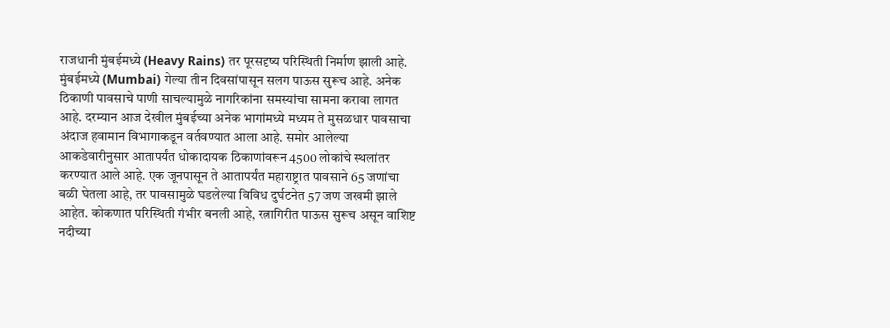राजधानी मुंबईमध्ये (Heavy Rains) तर पूरसदृष्य परिस्थिती निर्माण झाली आहे. मुंबईमध्ये (Mumbai) गेल्या तीन दिवसांपासून सलग पाऊस सुरूच आहे. अनेक ठिकाणी पावसाचे पाणी साचल्यामुळे नागरिकांना समस्यांचा सामना करावा लागत आहे. दरम्यान आज देखील मुंबईच्या अनेक भागांमध्ये मध्यम ते मुसळधार पावसाचा अंदाज हवामान विभागाकडून वर्तवण्यात आला आहे. समोर आलेल्या आकडेवारीनुसार आतापर्यंत धोकादायक ठिकाणांवरून 4500 लोकांचे स्थलांतर करण्यात आले आहे. एक जूनपासून ते आतापर्यंत महाराष्ट्रात पावसाने 65 जणांचा बळी घेतला आहे, तर पावसामुळे घडलेल्या विविध दुर्घटनेत 57 जण जखमी झाले आहेत. कोकणात परिस्थिती गंभीर बनली आहे, रत्नागिरीत पाऊस सुरूच असून वाशिष्ट नदीच्या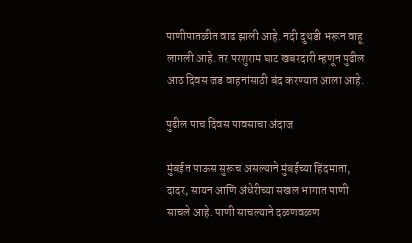पाणीपातळीत वाढ झाली आहे. नदी दुथडी भरून वाहू लागली आहे. तर परशुराम घाट खबरदारी म्हणून पुढील आठ दिवस जड वाहनांसाठी बंद करण्यात आला आहे.

पुढील पाच दिवस पावसाचा अंदाज

मुंबईत पाऊस सुरूच असल्याने मुंबईच्या हिंदमाता, दादर, सायन आणि अंधेरीच्या सखल भागात पाणी साचले आहे. पाणी साचल्याने दळणवळण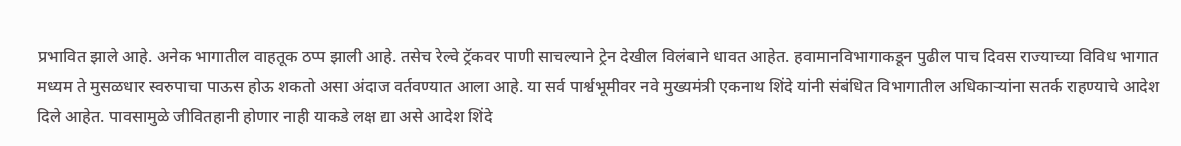प्रभावित झाले आहे. अनेक भागातील वाहतूक ठप्प झाली आहे. तसेच रेल्वे ट्रॅकवर पाणी साचल्याने ट्रेन देखील विलंबाने धावत आहेत. हवामानविभागाकडून पुढील पाच दिवस राज्याच्या विविध भागात मध्यम ते मुसळधार स्वरुपाचा पाऊस होऊ शकतो असा अंदाज वर्तवण्यात आला आहे. या सर्व पार्श्वभूमीवर नवे मुख्यमंत्री एकनाथ शिंदे यांनी संबंधित विभागातील अधिकाऱ्यांना सतर्क राहण्याचे आदेश दिले आहेत. पावसामुळे जीवितहानी होणार नाही याकडे लक्ष द्या असे आदेश शिंदे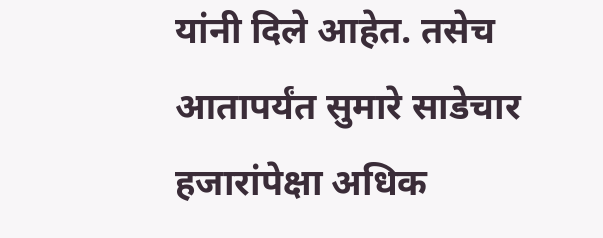यांनी दिले आहेत. तसेच आतापर्यंत सुमारे साडेचार हजारांपेक्षा अधिक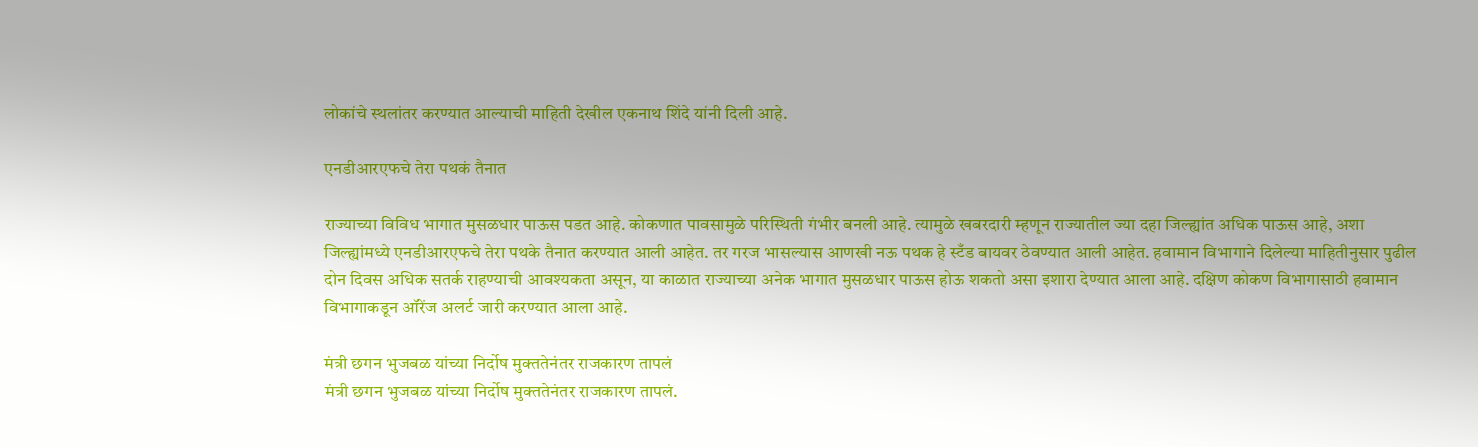लोकांचे स्थलांतर करण्यात आल्याची माहिती देखील एकनाथ शिंदे यांनी दिली आहे.

एनडीआरएफचे तेरा पथकं तैनात

राज्याच्या विविध भागात मुसळधार पाऊस पडत आहे. कोकणात पावसामुळे परिस्थिती गंभीर बनली आहे. त्यामुळे खबरदारी म्हणून राज्यातील ज्या दहा जिल्ह्यांत अधिक पाऊस आहे, अशा जिल्ह्यांमध्ये एनडीआरएफचे तेरा पथके तैनात करण्यात आली आहेत. तर गरज भासल्यास आणखी नऊ पथक हे स्टँड बायवर ठेवण्यात आली आहेत. हवामान विभागाने दिलेल्या माहितीनुसार पुढील दोन दिवस अधिक सतर्क राहण्याची आवश्यकता असून, या काळात राज्याच्या अनेक भागात मुसळधार पाऊस होऊ शकतो असा इशारा देण्यात आला आहे. दक्षिण कोकण विभागासाठी हवामान विभागाकडून ऑरेंज अलर्ट जारी करण्यात आला आहे.

मंत्री छगन भुजबळ यांच्या निर्दोष मुक्ततेनंतर राजकारण तापलं
मंत्री छगन भुजबळ यांच्या निर्दोष मुक्ततेनंतर राजकारण तापलं.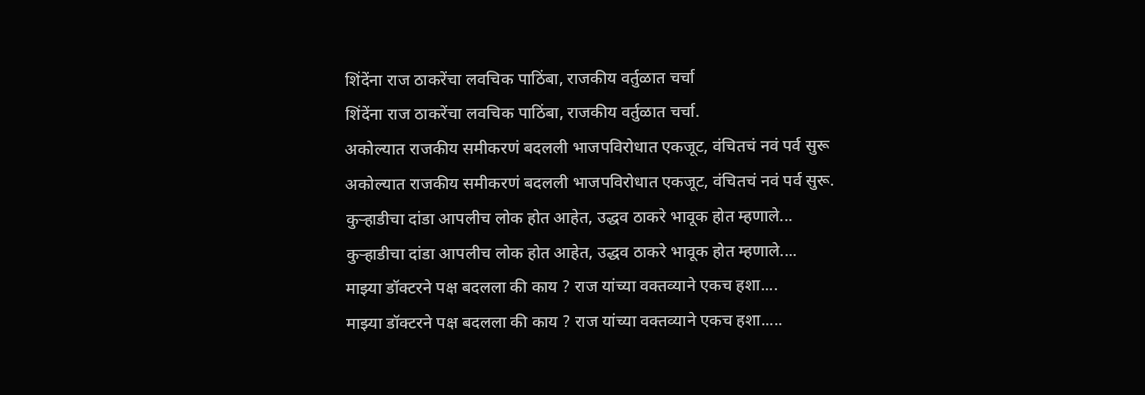शिंदेंना राज ठाकरेंचा लवचिक पाठिंबा, राजकीय वर्तुळात चर्चा
शिंदेंना राज ठाकरेंचा लवचिक पाठिंबा, राजकीय वर्तुळात चर्चा.
अकोल्यात राजकीय समीकरणं बदलली भाजपविरोधात एकजूट, वंचितचं नवं पर्व सुरू
अकोल्यात राजकीय समीकरणं बदलली भाजपविरोधात एकजूट, वंचितचं नवं पर्व सुरू.
कुऱ्हाडीचा दांडा आपलीच लोक होत आहेत, उद्धव ठाकरे भावूक होत म्हणाले...
कुऱ्हाडीचा दांडा आपलीच लोक होत आहेत, उद्धव ठाकरे भावूक होत म्हणाले....
माझ्या डॉक्टरने पक्ष बदलला की काय ? राज यांच्या वक्तव्याने एकच हशा....
माझ्या डॉक्टरने पक्ष बदलला की काय ? राज यांच्या वक्तव्याने एकच हशा.....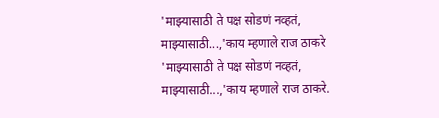'माझ्यासाठी ते पक्ष सोडणं नव्हतं, माझ्यासाठी...,'काय म्हणाले राज ठाकरे
'माझ्यासाठी ते पक्ष सोडणं नव्हतं, माझ्यासाठी...,'काय म्हणाले राज ठाकरे.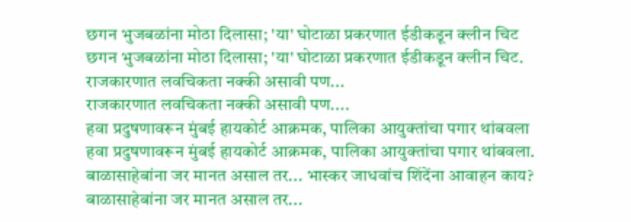छगन भुजबळांना मोठा दिलासा; 'या' घोटाळा प्रकरणात ईडीकडून क्लीन चिट
छगन भुजबळांना मोठा दिलासा; 'या' घोटाळा प्रकरणात ईडीकडून क्लीन चिट.
राजकारणात लवचिकता नक्की असावी पण...
राजकारणात लवचिकता नक्की असावी पण....
हवा प्रदुषणावरून मुंबई हायकोर्ट आक्रमक, पालिका आयुक्तांचा पगार थांबवला
हवा प्रदुषणावरून मुंबई हायकोर्ट आक्रमक, पालिका आयुक्तांचा पगार थांबवला.
बाळासाहेबांना जर मानत असाल तर... भास्कर जाधवांच शिंदेंना आवाहन काय?
बाळासाहेबांना जर मानत असाल तर...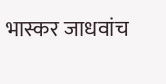भास्कर जाधवांच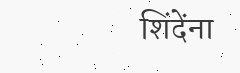शिंदेंना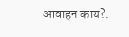आवाहन काय?.